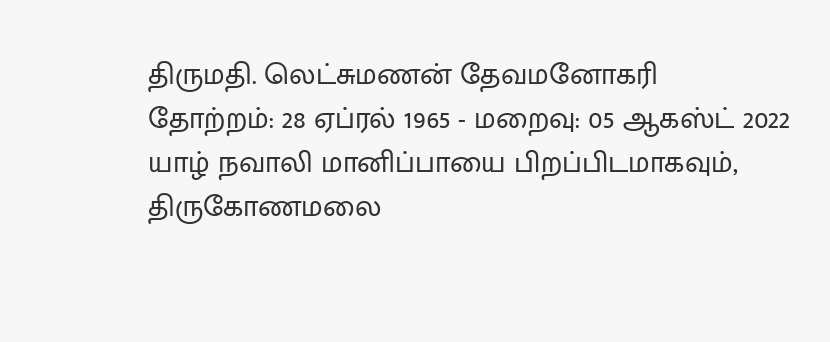திருமதி. லெட்சுமணன் தேவமனோகரி
தோற்றம்: 28 ஏப்ரல் 1965 - மறைவு: 05 ஆகஸ்ட் 2022
யாழ் நவாலி மானிப்பாயை பிறப்பிடமாகவும், திருகோணமலை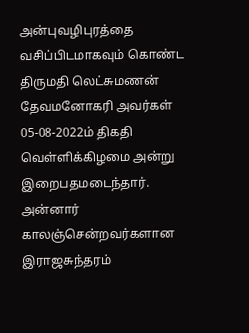அன்புவழிபுரத்தை வசிப்பிடமாகவும் கொண்ட திருமதி லெட்சுமணன் தேவமனோகரி அவர்கள் 05-08-2022ம் திகதி வெள்ளிக்கிழமை அன்று இறைபதமடைந்தார்.
அன்னார் காலஞ்சென்றவர்களான இராஜசுந்தரம்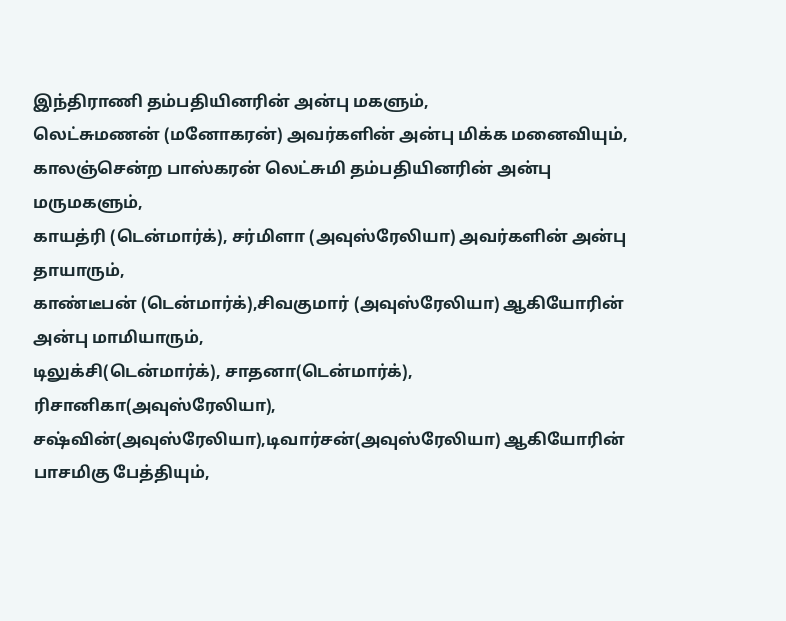இந்திராணி தம்பதியினரின் அன்பு மகளும்,
லெட்சுமணன் (மனோகரன்) அவர்களின் அன்பு மிக்க மனைவியும்,
காலஞ்சென்ற பாஸ்கரன் லெட்சுமி தம்பதியினரின் அன்பு மருமகளும்,
காயத்ரி (டென்மார்க்), சர்மிளா (அவுஸ்ரேலியா) அவர்களின் அன்பு தாயாரும்,
காண்டீபன் (டென்மார்க்),சிவகுமார் (அவுஸ்ரேலியா) ஆகியோரின் அன்பு மாமியாரும்,
டிலுக்சி(டென்மார்க்), சாதனா(டென்மார்க்), ரிசானிகா(அவுஸ்ரேலியா), சஷ்வின்(அவுஸ்ரேலியா),டிவார்சன்(அவுஸ்ரேலியா) ஆகியோரின் பாசமிகு பேத்தியும்,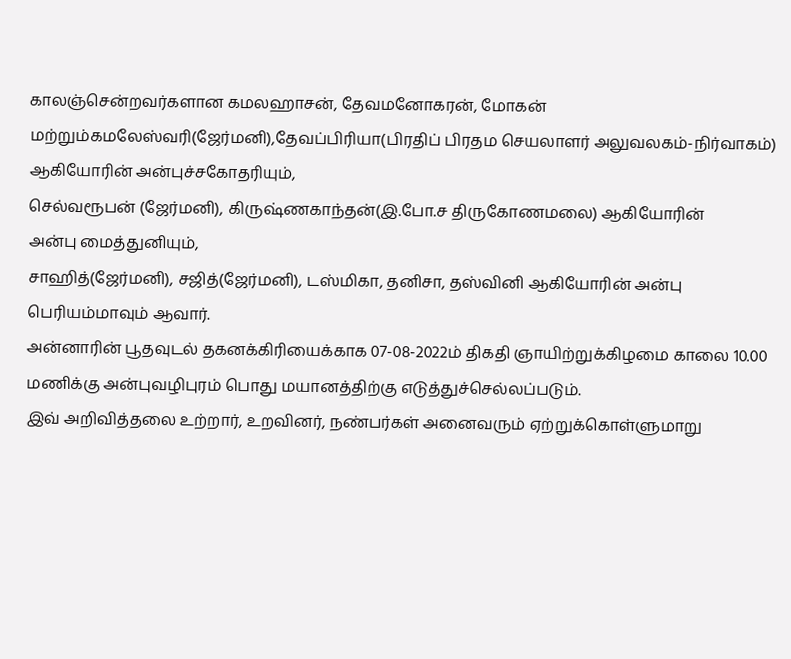காலஞ்சென்றவர்களான கமலஹாசன், தேவமனோகரன், மோகன் மற்றும்கமலேஸ்வரி(ஜேர்மனி),தேவப்பிரியா(பிரதிப் பிரதம செயலாளர் அலுவலகம்-நிர்வாகம்) ஆகியோரின் அன்புச்சகோதரியும்,
செல்வரூபன் (ஜேர்மனி), கிருஷ்ணகாந்தன்(இ.போ.ச திருகோணமலை) ஆகியோரின்
அன்பு மைத்துனியும்,
சாஹித்(ஜேர்மனி), சஜித்(ஜேர்மனி), டஸ்மிகா, தனிசா, தஸ்வினி ஆகியோரின் அன்பு பெரியம்மாவும் ஆவார்.
அன்னாரின் பூதவுடல் தகனக்கிரியைக்காக 07-08-2022ம் திகதி ஞாயிற்றுக்கிழமை காலை 10.00 மணிக்கு அன்புவழிபுரம் பொது மயானத்திற்கு எடுத்துச்செல்லப்படும்.
இவ் அறிவித்தலை உற்றார், உறவினர், நண்பர்கள் அனைவரும் ஏற்றுக்கொள்ளுமாறு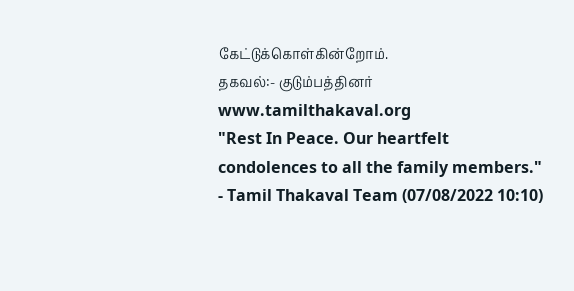கேட்டுக்கொள்கின்றோம்.
தகவல்:- குடும்பத்தினர்
www.tamilthakaval.org
"Rest In Peace. Our heartfelt condolences to all the family members."
- Tamil Thakaval Team (07/08/2022 10:10)